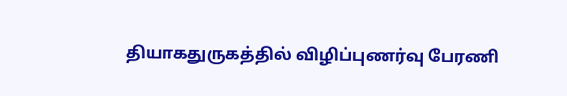தியாகதுருகத்தில் விழிப்புணர்வு பேரணி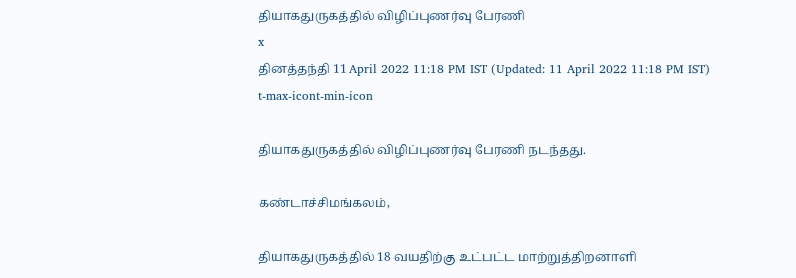தியாகதுருகத்தில் விழிப்புணர்வு பேரணி
x
தினத்தந்தி 11 April 2022 11:18 PM IST (Updated: 11 April 2022 11:18 PM IST)
t-max-icont-min-icon

தியாகதுருகத்தில் விழிப்புணர்வு பேரணி நடந்தது.

கண்டாச்சிமங்கலம்,

தியாகதுருகத்தில் 18 வயதிற்கு உட்பட்ட மாற்றுத்திறனாளி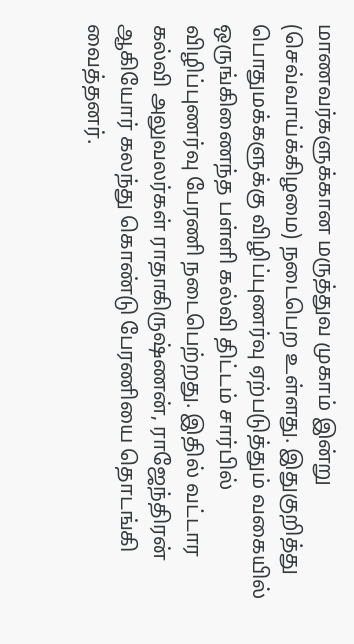மாணவர்களுக்கான மருத்துவ முகாம் இன்று (செவ்வாய்க்கிழமை) நடைபெற உள்ளது. இதுகுறித்து பொதுமக்களுக்கு விழிப்புணர்வு ஏற்படுத்தும் வகையில் ஒருங்கிணைந்த பள்ளி கல்வி திட்டம் சார்பில் விழிப்புணர்வு பேரணி நடைபெற்றது. இதில் வட்டார கல்வி அலுவலர்கள் ராதாகிருஷ்ணன், ராஜேந்திரன் ஆகியோர் கலந்து கொண்டு பேரணியை தொடங்கி வைத்தனர்.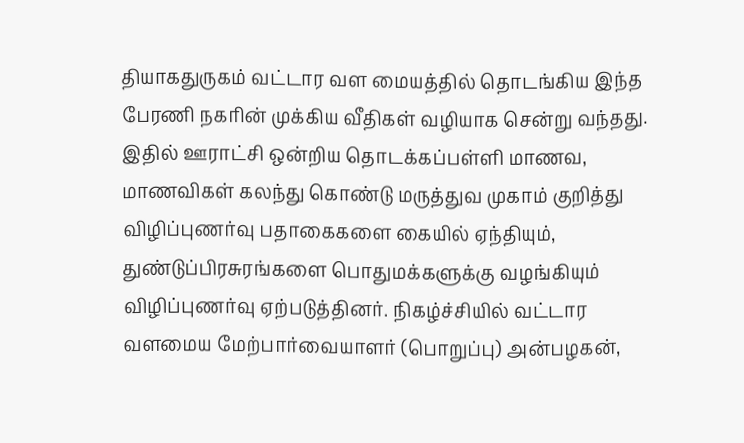தியாகதுருகம் வட்டார வள மையத்தில் தொடங்கிய இந்த பேரணி நகரின் முக்கிய வீதிகள் வழியாக சென்று வந்தது. இதில் ஊராட்சி ஒன்றிய தொடக்கப்பள்ளி மாணவ, மாணவிகள் கலந்து கொண்டு மருத்துவ முகாம் குறித்து விழிப்புணர்வு பதாகைகளை கையில் ஏந்தியும், துண்டுப்பிரசுரங்களை பொதுமக்களுக்கு வழங்கியும் விழிப்புணர்வு ஏற்படுத்தினர். நிகழ்ச்சியில் வட்டார வளமைய மேற்பார்வையாளர் (பொறுப்பு) அன்பழகன்,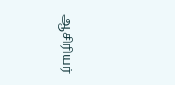ஆசிரியர்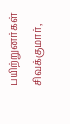பயிற்றுனர்கள் சிவக்குமார்,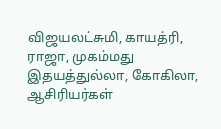விஜயலட்சுமி, காயத்ரி, ராஜா, முகம்மது இதயத்துல்லா, கோகிலா, ஆசிரியர்கள்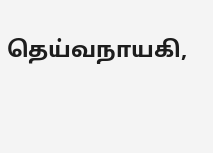தெய்வநாயகி,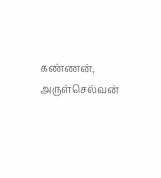கண்ணன், அருள்செல்வன்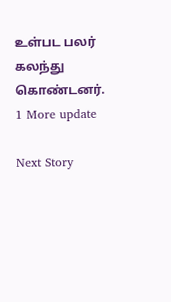உள்பட பலர் கலந்து கொண்டனர்.
1 More update

Next Story